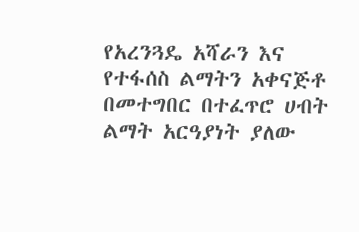የአረንጓዴ አሻራን እና የተፋሰስ ልማትን አቀናጅቶ በመተግበር በተፈጥሮ ሀብት ልማት አርዓያነት ያለው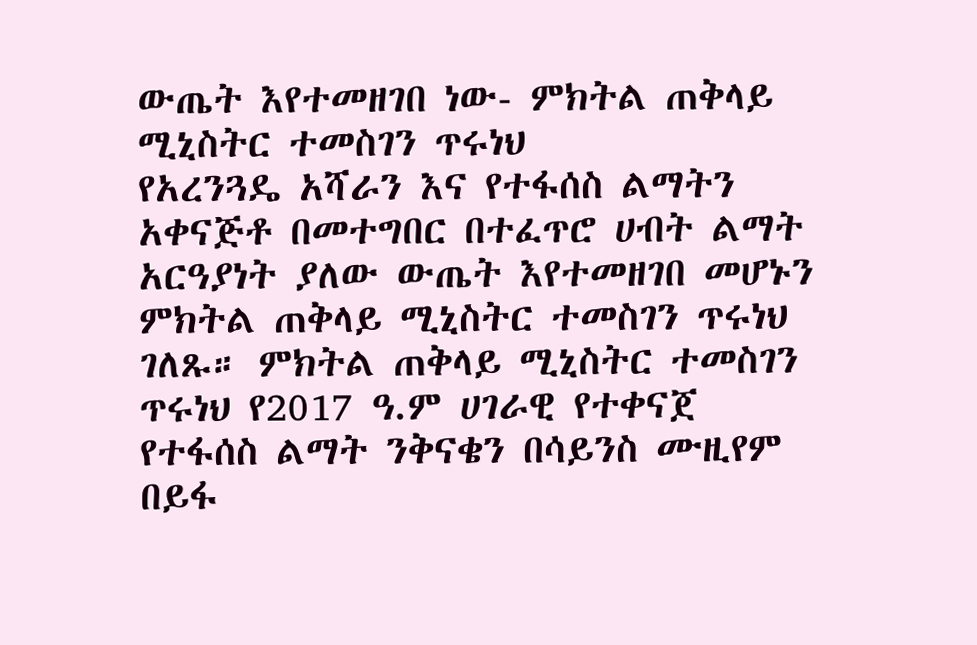ውጤት እየተመዘገበ ነው- ምክትል ጠቅላይ ሚኒስትር ተመስገን ጥሩነህ
የአረንጓዴ አሻራን እና የተፋሰስ ልማትን አቀናጅቶ በመተግበር በተፈጥሮ ሀብት ልማት አርዓያነት ያለው ውጤት እየተመዘገበ መሆኑን ምክትል ጠቅላይ ሚኒስትር ተመስገን ጥሩነህ ገለጹ። ምክትል ጠቅላይ ሚኒስትር ተመስገን ጥሩነህ የ2017 ዓ.ም ሀገራዊ የተቀናጀ የተፋሰስ ልማት ንቅናቄን በሳይንስ ሙዚየም በይፋ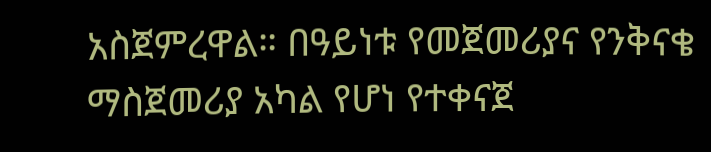አስጀምረዋል። በዓይነቱ የመጀመሪያና የንቅናቄ ማስጀመሪያ አካል የሆነ የተቀናጀ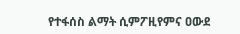የተፋሰስ ልማት ሲምፖዚየምና ዐውደ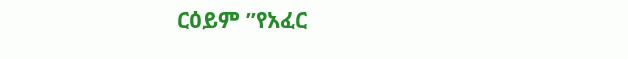ርዕይም ”የአፈር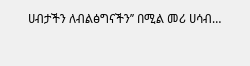ሀብታችን ለብልፅግናችን’’ በሚል መሪ ሀሳብ…